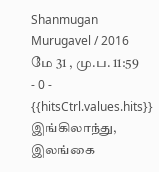Shanmugan Murugavel / 2016 மே 31 , மு.ப. 11:59 - 0 - {{hitsCtrl.values.hits}}
இங்கிலாந்து, இலங்கை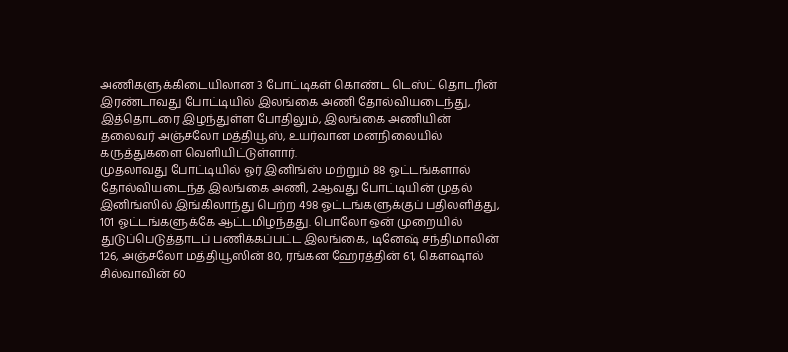அணிகளுக்கிடையிலான 3 போட்டிகள் கொண்ட டெஸ்ட் தொடரின் இரண்டாவது போட்டியில் இலங்கை அணி தோல்வியடைந்து, இத்தொடரை இழந்துள்ள போதிலும், இலங்கை அணியின் தலைவர் அஞ்சலோ மத்தியூஸ், உயர்வான மனநிலையில் கருத்துகளை வெளியிட்டுள்ளார்.
முதலாவது போட்டியில் ஓர் இனிங்ஸ் மற்றும் 88 ஓட்டங்களால் தோல்வியடைந்த இலங்கை அணி, 2ஆவது போட்டியின் முதல் இனிங்ஸில் இங்கிலாந்து பெற்ற 498 ஓட்டங்களுக்குப் பதிலளித்து, 101 ஓட்டங்களுக்கே ஆட்டமிழந்தது. பொலோ ஒன் முறையில் துடுப்பெடுத்தாடப் பணிக்கப்பட்ட இலங்கை, டினேஷ் சந்திமாலின் 126, அஞ்சலோ மத்தியூஸின் 80, ரங்கன ஹேரத்தின் 61, கௌஷால் சில்வாவின் 60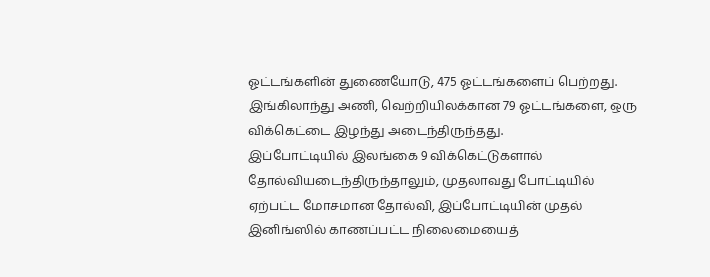ஓட்டங்களின் துணையோடு, 475 ஓட்டங்களைப் பெற்றது. இங்கிலாந்து அணி, வெற்றியிலக்கான 79 ஓட்டங்களை, ஒரு விக்கெட்டை இழந்து அடைந்திருந்தது.
இப்போட்டியில் இலங்கை 9 விக்கெட்டுகளால் தோல்வியடைந்திருந்தாலும், முதலாவது போட்டியில் ஏற்பட்ட மோசமான தோல்வி, இப்போட்டியின் முதல் இனிங்ஸில் காணப்பட்ட நிலைமையைத்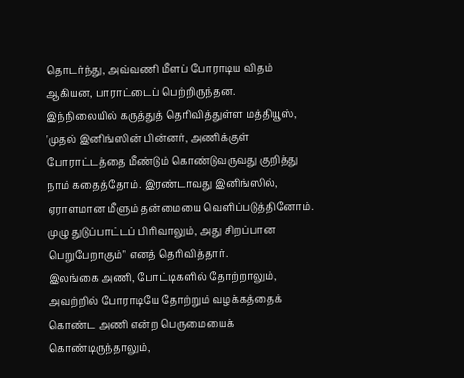தொடர்ந்து, அவ்வணி மீளப் போராடிய விதம் ஆகியன, பாராட்டைப் பெற்றிருந்தன.
இந்நிலையில் கருத்துத் தெரிவித்துள்ள மத்தியூஸ், 'முதல் இனிங்ஸின் பின்னர், அணிக்குள் போராட்டத்தை மீண்டும் கொண்டுவருவது குறித்து நாம் கதைத்தோம். இரண்டாவது இனிங்ஸில், ஏராளமான மீளும் தன்மையை வெளிப்படுத்தினோம். முழு துடுப்பாட்டப் பிரிவாலும், அது சிறப்பான பெறுபேறாகும்" எனத் தெரிவித்தார்.
இலங்கை அணி, போட்டிகளில் தோற்றாலும், அவற்றில் போராடியே தோற்றும் வழக்கத்தைக் கொண்ட அணி என்ற பெருமையைக் கொண்டிருந்தாலும்,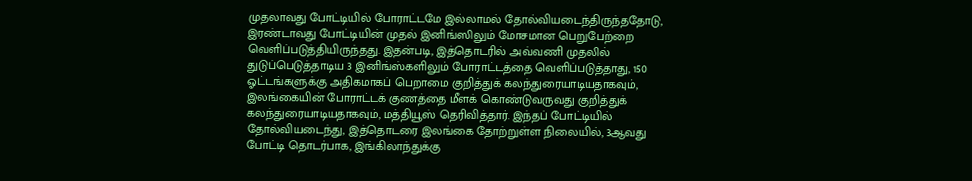முதலாவது போட்டியில் போராட்டமே இல்லாமல் தோல்வியடைந்திருந்ததோடு, இரண்டாவது போட்டியின் முதல் இனிங்ஸிலும் மோசமான பெறுபேற்றை வெளிப்படுத்தியிருந்தது. இதன்படி, இத்தொடரில் அவ்வணி முதலில் துடுப்பெடுத்தாடிய 3 இனிங்ஸ்களிலும் போராட்டத்தை வெளிப்படுத்தாது, 150 ஓட்டங்களுக்கு அதிகமாகப் பெறாமை குறித்துக் கலந்துரையாடியதாகவும், இலங்கையின் போராட்டக் குணத்தை மீளக் கொண்டுவருவது குறித்துக் கலந்துரையாடியதாகவும், மத்தியூஸ் தெரிவித்தார். இந்தப் போட்டியில் தோல்வியடைந்து, இத்தொடரை இலங்கை தோற்றுள்ள நிலையில், 3ஆவது போட்டி தொடர்பாக, இங்கிலாந்துக்கு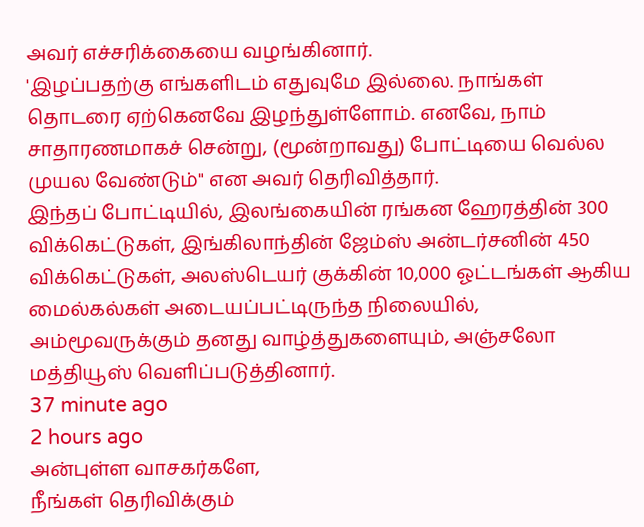அவர் எச்சரிக்கையை வழங்கினார்.
'இழப்பதற்கு எங்களிடம் எதுவுமே இல்லை. நாங்கள் தொடரை ஏற்கெனவே இழந்துள்ளோம். எனவே, நாம் சாதாரணமாகச் சென்று, (மூன்றாவது) போட்டியை வெல்ல முயல வேண்டும்" என அவர் தெரிவித்தார்.
இந்தப் போட்டியில், இலங்கையின் ரங்கன ஹேரத்தின் 300 விக்கெட்டுகள், இங்கிலாந்தின் ஜேம்ஸ் அன்டர்சனின் 450 விக்கெட்டுகள், அலஸ்டெயர் குக்கின் 10,000 ஓட்டங்கள் ஆகிய மைல்கல்கள் அடையப்பட்டிருந்த நிலையில், அம்மூவருக்கும் தனது வாழ்த்துகளையும், அஞ்சலோ மத்தியூஸ் வெளிப்படுத்தினார்.
37 minute ago
2 hours ago
அன்புள்ள வாசகர்களே,
நீங்கள் தெரிவிக்கும்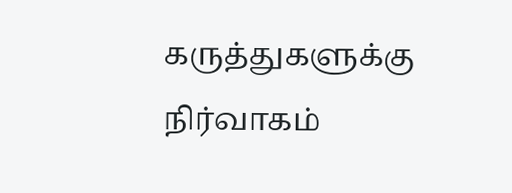கருத்துகளுக்கு நிர்வாகம்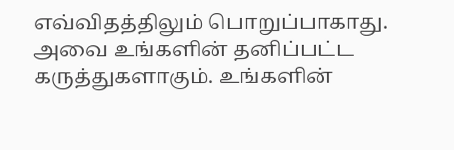எவ்விதத்திலும் பொறுப்பாகாது. அவை உங்களின் தனிப்பட்ட கருத்துகளாகும். உங்களின்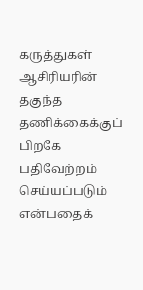கருத்துகள் ஆசிரியரின் தகுந்த தணிக்கைக்குப் பிறகே பதிவேற்றம் செய்யப்படும் என்பதைக்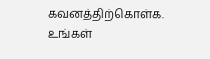கவனத்திற்கொள்க. உங்கள்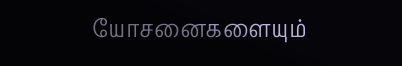யோசனைகளையும்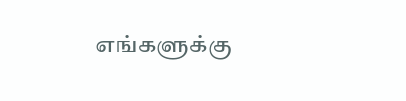எங்களுக்கு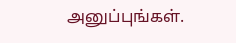அனுப்புங்கள்.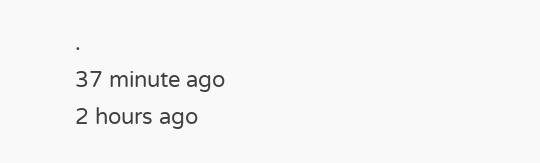.
37 minute ago
2 hours ago